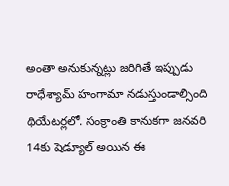అంతా అనుకున్నట్లు జరిగితే ఇప్పుడు రాధేశ్యామ్ హంగామా నడుస్తుండాల్సింది థియేటర్లలో. సంక్రాంతి కానుకగా జనవరి 14కు షెడ్యూల్ అయిన ఈ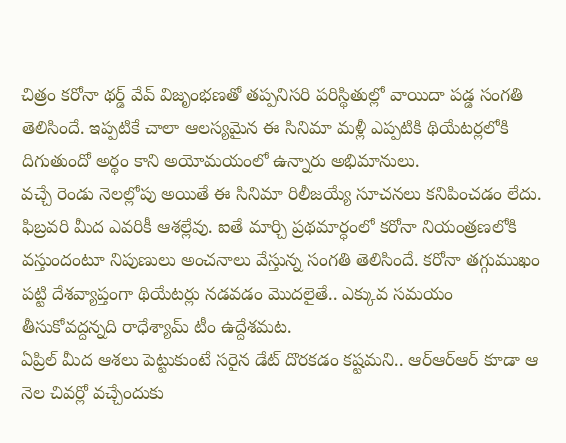చిత్రం కరోనా థర్డ్ వేవ్ విజృంభణతో తప్పనిసరి పరిస్థితుల్లో వాయిదా పడ్డ సంగతి తెలిసిందే. ఇప్పటికే చాలా ఆలస్యమైన ఈ సినిమా మళ్లీ ఎప్పటికి థియేటర్లలోకి దిగుతుందో అర్థం కాని అయోమయంలో ఉన్నారు అభిమానులు.
వచ్చే రెండు నెలల్లోపు అయితే ఈ సినిమా రిలీజయ్యే సూచనలు కనిపించడం లేదు. ఫిబ్రవరి మీద ఎవరికీ ఆశల్లేవు. ఐతే మార్చి ప్రథమార్ధంలో కరోనా నియంత్రణలోకి వస్తుందంటూ నిపుణులు అంచనాలు వేస్తున్న సంగతి తెలిసిందే. కరోనా తగ్గుముఖం పట్టి దేశవ్యాప్తంగా థియేటర్లు నడవడం మొదలైతే.. ఎక్కువ సమయం తీసుకోవద్దన్నది రాధేశ్యామ్ టీం ఉద్దేశమట.
ఏప్రిల్ మీద ఆశలు పెట్టుకుంటే సరైన డేట్ దొరకడం కష్టమని.. ఆర్ఆర్ఆర్ కూడా ఆ నెల చివర్లో వచ్చేందుకు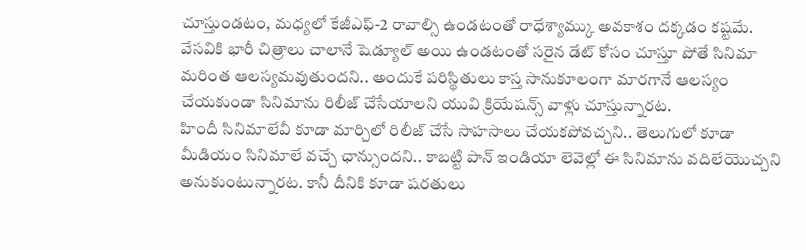చూస్తుండటం, మధ్యలో కేజీఎఫ్-2 రావాల్సి ఉండటంతో రాధేశ్యామ్కు అవకాశం దక్కడం కష్టమే. వేసవికి భారీ చిత్రాలు చాలానే షెడ్యూల్ అయి ఉండటంతో సరైన డేట్ కోసం చూస్తూ పోతే సినిమా మరింత ఆలస్యమవుతుందని.. అందుకే పరిస్థితులు కాస్త సానుకూలంగా మారగానే ఆలస్యం చేయకుండా సినిమాను రిలీజ్ చేసేయాలని యువి క్రియేషన్స్ వాళ్లు చూస్తున్నారట.
హిందీ సినిమాలేవీ కూడా మార్చిలో రిలీజ్ చేసే సాహసాలు చేయకపోవచ్చని.. తెలుగులో కూడా మీడియం సినిమాలే వచ్చే ఛాన్సుందని.. కాబట్టి పాన్ ఇండియా లెవెల్లో ఈ సినిమాను వదిలేయొచ్చని అనుకుంటున్నారట. కానీ దీనికి కూడా షరతులు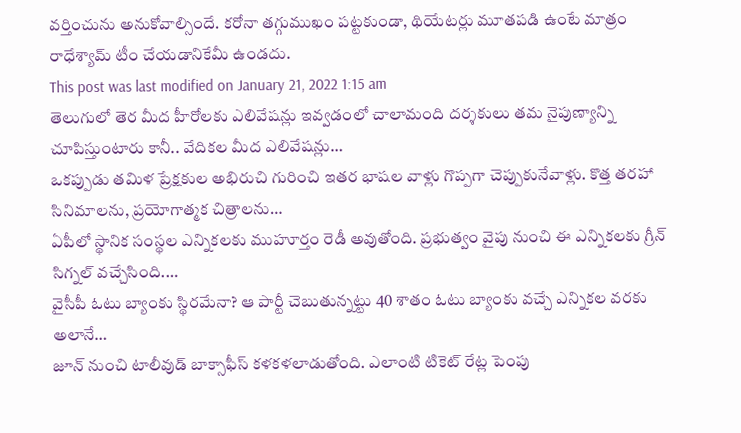వర్తించును అనుకోవాల్సిందే. కరోనా తగ్గుముఖం పట్టకుండా, థియేటర్లు మూతపడి ఉంటే మాత్రం రాధేశ్యామ్ టీం చేయడానికేమీ ఉండదు.
This post was last modified on January 21, 2022 1:15 am
తెలుగులో తెర మీద హీరోలకు ఎలివేషన్లు ఇవ్వడంలో చాలామంది దర్శకులు తమ నైపుణ్యాన్ని చూపిస్తుంటారు కానీ.. వేదికల మీద ఎలివేషన్లు…
ఒకప్పుడు తమిళ ప్రేక్షకుల అభిరుచి గురించి ఇతర భాషల వాళ్లు గొప్పగా చెప్పుకునేవాళ్లు. కొత్త తరహా సినిమాలను, ప్రయోగాత్మక చిత్రాలను…
ఏపీలో స్థానిక సంస్థల ఎన్నికలకు ముహూర్తం రెడీ అవుతోంది. ప్రభుత్వం వైపు నుంచి ఈ ఎన్నికలకు గ్రీన్ సిగ్నల్ వచ్చేసింది.…
వైసీపీ ఓటు బ్యాంకు స్థిరమేనా? ఆ పార్టీ చెబుతున్నట్టు 40 శాతం ఓటు బ్యాంకు వచ్చే ఎన్నికల వరకు అలానే…
జూన్ నుంచి టాలీవుడ్ బాక్సాఫీస్ కళకళలాడుతోంది. ఎలాంటి టికెట్ రేట్ల పెంపు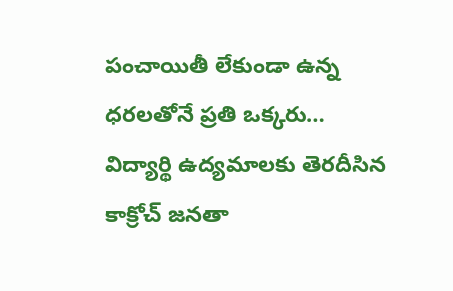పంచాయితీ లేకుండా ఉన్న ధరలతోనే ప్రతి ఒక్కరు…
విద్యార్థి ఉద్యమాలకు తెరదీసిన కాక్రోచ్ జనతా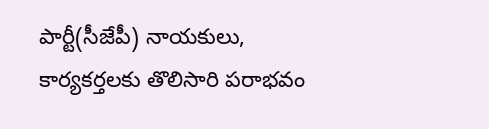పార్టీ(సీజేపీ) నాయకులు, కార్యకర్తలకు తొలిసారి పరాభవం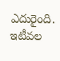ఎదురైంది. ఇటీవల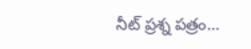నీట్ ప్రశ్న పత్రం…